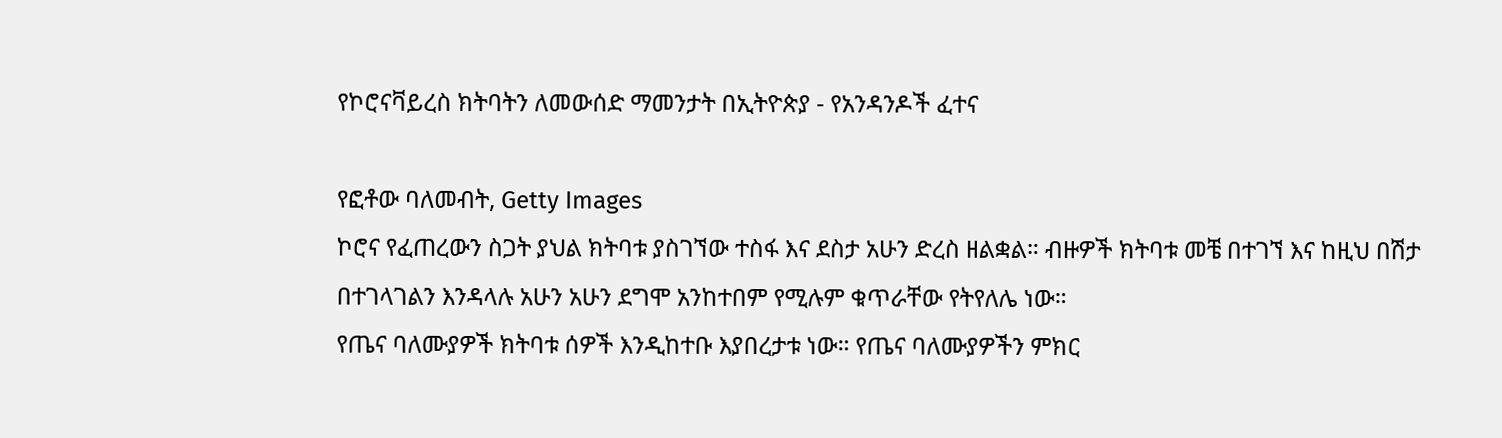የኮሮናቫይረስ ክትባትን ለመውሰድ ማመንታት በኢትዮጵያ - የአንዳንዶች ፈተና

የፎቶው ባለመብት, Getty Images
ኮሮና የፈጠረውን ስጋት ያህል ክትባቱ ያስገኘው ተስፋ እና ደስታ አሁን ድረስ ዘልቋል። ብዙዎች ክትባቱ መቼ በተገኘ እና ከዚህ በሽታ በተገላገልን እንዳላሉ አሁን አሁን ደግሞ አንከተበም የሚሉም ቁጥራቸው የትየለሌ ነው።
የጤና ባለሙያዎች ክትባቱ ሰዎች እንዲከተቡ እያበረታቱ ነው። የጤና ባለሙያዎችን ምክር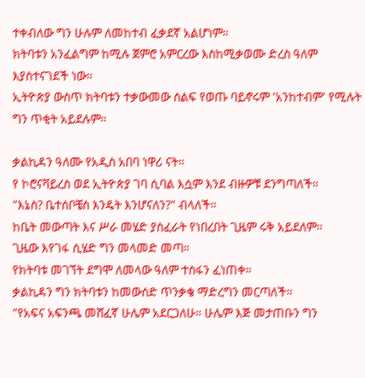ተቀብለው ግን ሁሉም ለመከተብ ፈቃደኛ አልሆነም።
ክትባቱን አንፈልግም ከሚሉ ጀምሮ አምርረው እስከሚቃወሙ ድረስ ዓለም እያስተናገደች ነው።
ኢትዮጵያ ውስጥ ክትባቱን ተቃውመው ሰልፍ የወጡ ባይኖሩም 'አንከተብም' የሚሉት ግን ጥቂት አይደሉም።

ቃልኪዳን ዓለሙ የአዲስ አበባ ነዋሪ ናት።
የ ኮሮናቫይረስ ወደ ኢትዮጵያ ገባ ሲባል እሷም እንደ ብዙዎቹ ደንግጣለች።
"እኔስ? ቤተሰቦቼስ እንዴት እንሆናለን?" ብላለች።
ከቤት መውጣት እና ሥራ መሄድ ያስፈራት የነበረበት ጊዜም ሩቅ አይደለም።
ጊዜው እየገፋ ሲሄድ ግን መላመድ መጣ።
የክትባቱ መገኘት ደግሞ ለመላው ዓለም ተስፋን ፈነጠቀ።
ቃልኪዳን ግን ክትባቱን ከመውሰድ ጥንቃቄ ማድረግን መርጣለች።
"የአፍና አፍንጫ መሸፈኛ ሁሌም አደርጋለሁ። ሁሌም እጅ መታጠቡን ግን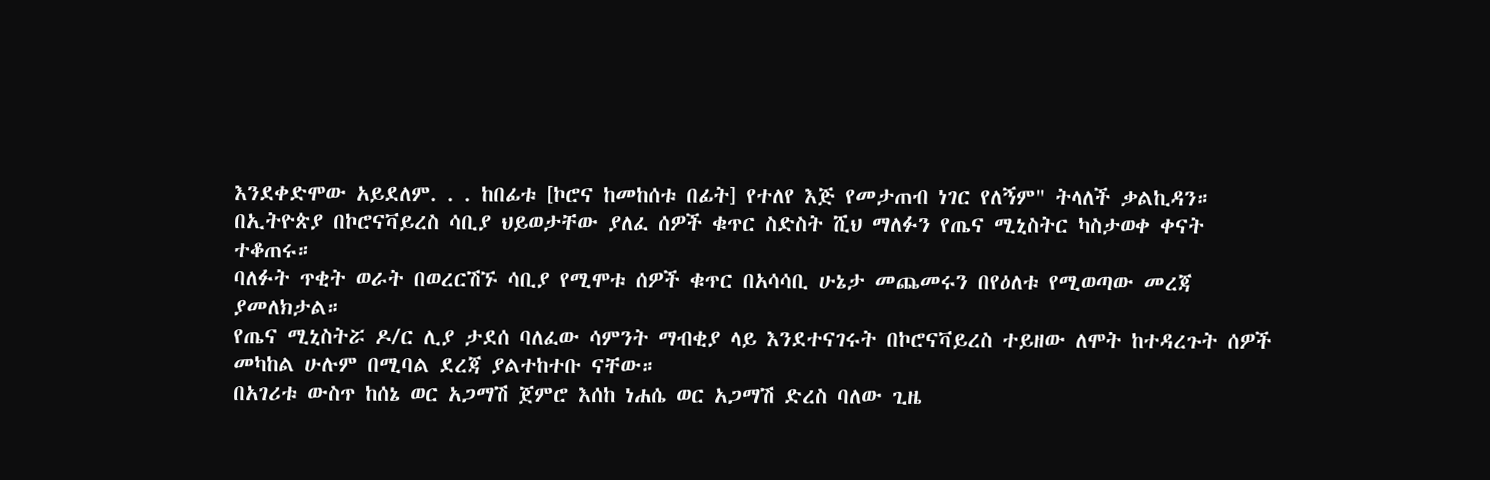እንደቀድሞው አይደለም. . . ከበፊቱ [ኮሮና ከመከሰቱ በፊት] የተለየ እጅ የመታጠብ ነገር የለኝም" ትላለች ቃልኪዳን።
በኢትዮጵያ በኮሮናቫይረስ ሳቢያ ህይወታቸው ያለፈ ሰዎች ቁጥር ስድስት ሺህ ማለፉን የጤና ሚኒስትር ካስታወቀ ቀናት ተቆጠሩ።
ባለፉት ጥቂት ወራት በወረርሽኙ ሳቢያ የሚሞቱ ሰዎች ቁጥር በአሳሳቢ ሁኔታ መጨመሩን በየዕለቱ የሚወጣው መረጃ ያመለክታል።
የጤና ሚኒስትሯ ዶ/ር ሊያ ታደሰ ባለፈው ሳምንት ማብቂያ ላይ እንደተናገሩት በኮሮናቫይረስ ተይዘው ለሞት ከተዳረጉት ሰዎች መካከል ሁሉም በሚባል ደረጃ ያልተከተቡ ናቸው።
በአገሪቱ ውስጥ ከሰኔ ወር አጋማሽ ጀምሮ እሰከ ነሐሴ ወር አጋማሽ ድረስ ባለው ጊዜ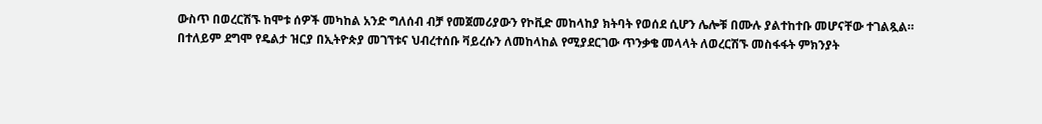ውስጥ በወረርሽኙ ከሞቱ ሰዎች መካከል አንድ ግለሰብ ብቻ የመጀመሪያውን የኮቪድ መከላከያ ክትባት የወሰደ ሲሆን ሌሎቹ በሙሉ ያልተከተቡ መሆናቸው ተገልጿል።
በተለይም ደግሞ የዴልታ ዝርያ በኢትዮጵያ መገኘቱና ህብረተሰቡ ቫይረሱን ለመከላከል የሚያደርገው ጥንቃቄ መላላት ለወረርሽኙ መስፋፋት ምክንያት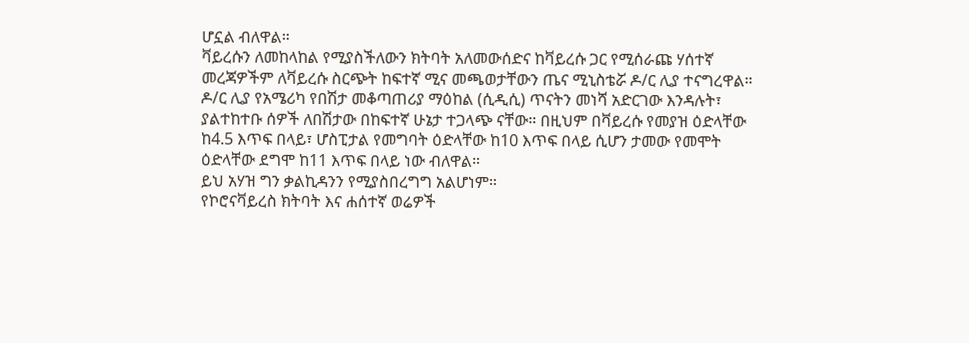ሆኗል ብለዋል።
ቫይረሱን ለመከላከል የሚያስችለውን ክትባት አለመውሰድና ከቫይረሱ ጋር የሚሰራጩ ሃሰተኛ መረጃዎችም ለቫይረሱ ስርጭት ከፍተኛ ሚና መጫወታቸውን ጤና ሚኒስቴሯ ዶ/ር ሊያ ተናግረዋል።
ዶ/ር ሊያ የአሜሪካ የበሽታ መቆጣጠሪያ ማዕከል (ሲዲሲ) ጥናትን መነሻ አድርገው እንዳሉት፣ ያልተከተቡ ሰዎች ለበሽታው በከፍተኛ ሁኔታ ተጋላጭ ናቸው። በዚህም በቫይረሱ የመያዝ ዕድላቸው ከ4.5 እጥፍ በላይ፣ ሆስፒታል የመግባት ዕድላቸው ከ10 እጥፍ በላይ ሲሆን ታመው የመሞት ዕድላቸው ደግሞ ከ11 እጥፍ በላይ ነው ብለዋል።
ይህ አሃዝ ግን ቃልኪዳንን የሚያስበረግግ አልሆነም።
የኮሮናቫይረስ ክትባት እና ሐሰተኛ ወሬዎች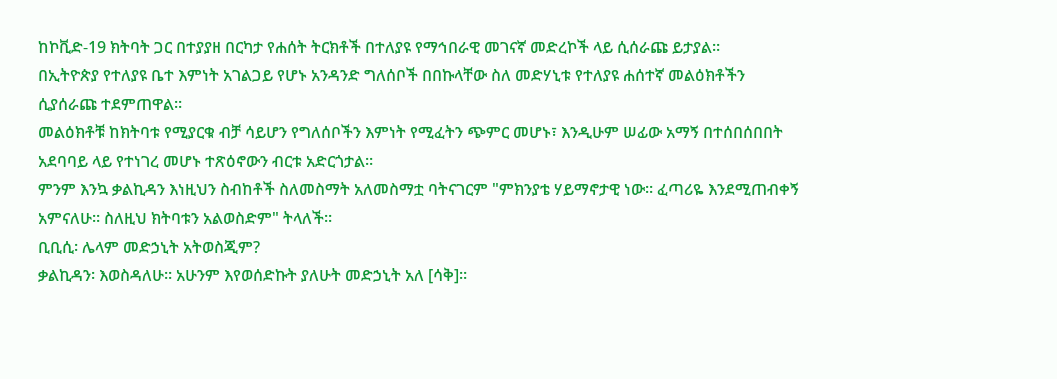ከኮቪድ-19 ክትባት ጋር በተያያዘ በርካታ የሐሰት ትርክቶች በተለያዩ የማኅበራዊ መገናኛ መድረኮች ላይ ሲሰራጩ ይታያል።
በኢትዮጵያ የተለያዩ ቤተ እምነት አገልጋይ የሆኑ አንዳንድ ግለሰቦች በበኩላቸው ስለ መድሃኒቱ የተለያዩ ሐሰተኛ መልዕክቶችን ሲያሰራጩ ተደምጠዋል።
መልዕክቶቹ ከክትባቱ የሚያርቁ ብቻ ሳይሆን የግለሰቦችን እምነት የሚፈትን ጭምር መሆኑ፣ እንዲሁም ሠፊው አማኝ በተሰበሰበበት አደባባይ ላይ የተነገረ መሆኑ ተጽዕኖውን ብርቱ አድርጎታል።
ምንም እንኳ ቃልኪዳን እነዚህን ስብከቶች ስለመስማት አለመስማቷ ባትናገርም "ምክንያቴ ሃይማኖታዊ ነው። ፈጣሪዬ እንደሚጠብቀኝ አምናለሁ። ስለዚህ ክትባቱን አልወስድም" ትላለች።
ቢቢሲ፡ ሌላም መድኃኒት አትወስጂም?
ቃልኪዳን፡ እወስዳለሁ። አሁንም እየወሰድኩት ያለሁት መድኃኒት አለ [ሳቅ]።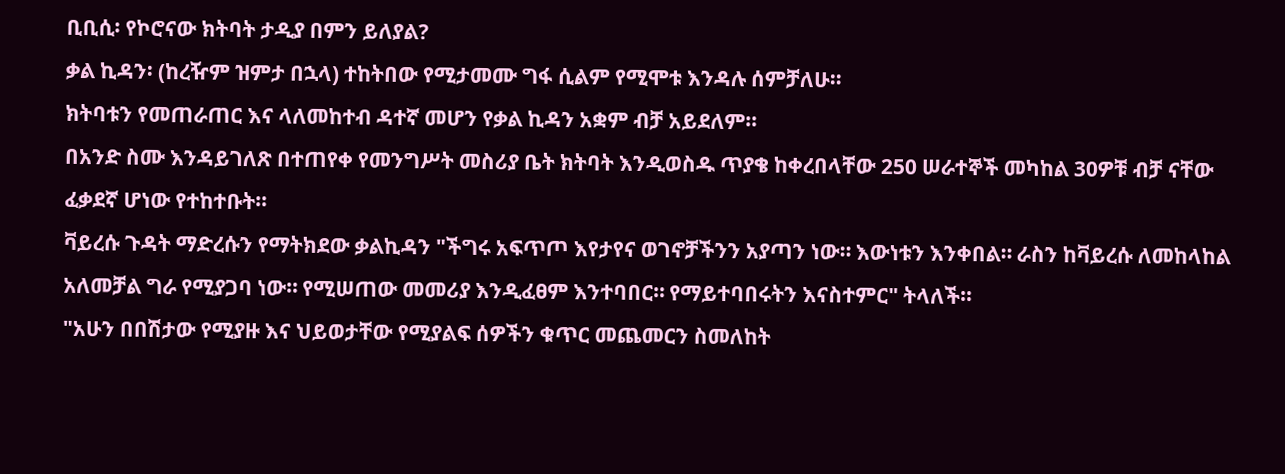ቢቢሲ፡ የኮሮናው ክትባት ታዲያ በምን ይለያል?
ቃል ኪዳን፡ (ከረዥም ዝምታ በኋላ) ተከትበው የሚታመሙ ግፋ ሲልም የሚሞቱ እንዳሉ ሰምቻለሁ።
ክትባቱን የመጠራጠር እና ላለመከተብ ዳተኛ መሆን የቃል ኪዳን አቋም ብቻ አይደለም።
በአንድ ስሙ እንዳይገለጽ በተጠየቀ የመንግሥት መስሪያ ቤት ክትባት እንዲወስዱ ጥያቄ ከቀረበላቸው 250 ሠራተኞች መካከል 30ዎቹ ብቻ ናቸው ፈቃደኛ ሆነው የተከተቡት።
ቫይረሱ ጉዳት ማድረሱን የማትክደው ቃልኪዳን "ችግሩ አፍጥጦ እየታየና ወገኖቻችንን አያጣን ነው። እውነቱን እንቀበል። ራስን ከቫይረሱ ለመከላከል አለመቻል ግራ የሚያጋባ ነው። የሚሠጠው መመሪያ እንዲፈፀም እንተባበር። የማይተባበሩትን እናስተምር" ትላለች።
"አሁን በበሽታው የሚያዙ እና ህይወታቸው የሚያልፍ ሰዎችን ቁጥር መጨመርን ስመለከት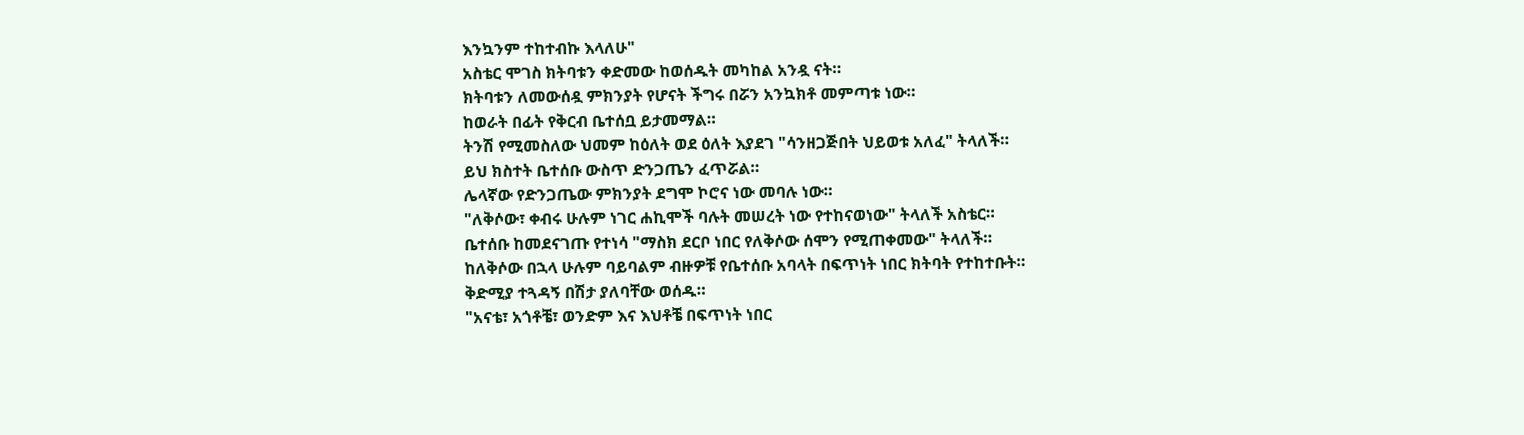እንኳንም ተከተብኩ እላለሁ"
አስቴር ሞገስ ክትባቱን ቀድመው ከወሰዱት መካከል አንዷ ናት።
ክትባቱን ለመውሰዷ ምክንያት የሆናት ችግሩ በሯን አንኳክቶ መምጣቱ ነው።
ከወራት በፊት የቅርብ ቤተሰቧ ይታመማል።
ትንሽ የሚመስለው ህመም ከዕለት ወደ ዕለት እያደገ "ሳንዘጋጅበት ህይወቱ አለፈ" ትላለች።
ይህ ክስተት ቤተሰቡ ውስጥ ድንጋጤን ፈጥሯል።
ሌላኛው የድንጋጤው ምክንያት ደግሞ ኮሮና ነው መባሉ ነው።
"ለቅሶው፣ ቀብሩ ሁሉም ነገር ሐኪሞች ባሉት መሠረት ነው የተከናወነው" ትላለች አስቴር።
ቤተሰቡ ከመደናገጡ የተነሳ "ማስክ ደርቦ ነበር የለቅሶው ሰሞን የሚጠቀመው" ትላለች።
ከለቅሶው በኋላ ሁሉም ባይባልም ብዙዎቹ የቤተሰቡ አባላት በፍጥነት ነበር ክትባት የተከተቡት።
ቅድሚያ ተጓዳኝ በሽታ ያለባቸው ወሰዱ።
"አናቴ፣ አጎቶቼ፣ ወንድም እና እህቶቼ በፍጥነት ነበር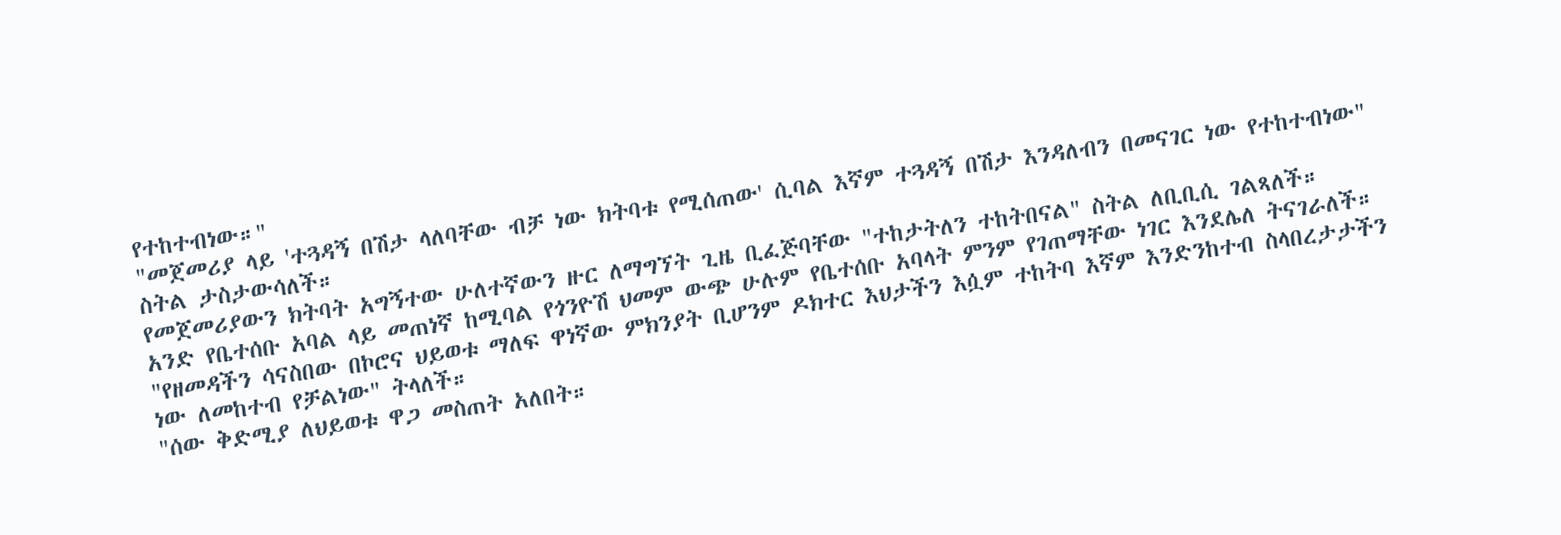የተከተብነው።"
"መጀመሪያ ላይ 'ተጓዳኝ በሽታ ላለባቸው ብቻ ነው ክትባቱ የሚሰጠው' ሲባል እኛም ተጓዳኝ በሽታ እንዳለብን በመናገር ነው የተከተብነው" ስትል ታስታውሳለች።
የመጀመሪያውን ክትባት አግኝተው ሁለተኛውን ዙር ለማግኘት ጊዜ ቢፈጅባቸው "ተከታትለን ተከትበናል" ስትል ለቢቢሲ ገልጻለች።
አንድ የቤተሰቡ አባል ላይ መጠነኛ ከሚባል የጎንዮሽ ህመም ውጭ ሁሉም የቤተሰቡ አባላት ምንም የገጠማቸው ነገር እንደሌለ ትናገራለች።
"የዘመዳችን ሳናስበው በኮሮና ህይወቱ ማለፍ ዋነኛው ምክንያት ቢሆንም ዶክተር እህታችን እሷም ተከትባ እኛም እንድንከተብ ስላበረታታችን ነው ለመከተብ የቻልነው" ትላለች።
"ሰው ቅድሚያ ለህይወቱ ዋጋ መስጠት አለበት።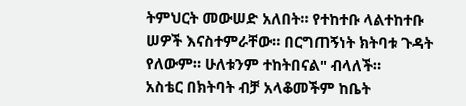ትምህርት መውሠድ አለበት። የተከተቡ ላልተከተቡ ሠዎች እናስተምራቸው። በርግጠኝነት ክትባቱ ጉዳት የለውም። ሁለቱንም ተከትበናል" ብላለች።
አስቴር በክትባት ብቻ አላቆመችም ከቤት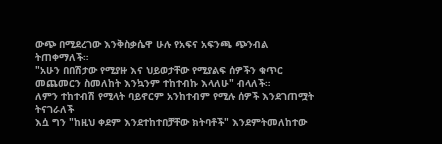ውጭ በሚደረገው እንቅስቃሴዋ ሁሉ የአፍና አፍንጫ ጭንብል ትጠቀማለች።
"አሁን በበሽታው የሚያዙ እና ህይወታቸው የሚያልፍ ሰዎችን ቁጥር መጨመርን ስመለከት እንኳንም ተከተብኩ እላለሁ" ብላለች።
ለምን ተከተብሽ የሚላት ባይኖርም አንከተብም የሚሉ ሰዎች እንደገጠሟት ትናገራለች
እሷ ግን "ከዚህ ቀደም እንደተከተበቻቸው ክትባቶች" እንደምትመለከተው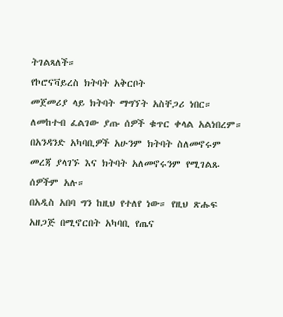ትገልጻለች።
የኮሮናቫይረስ ክትባት አቅርቦት
መጀመሪያ ላይ ክትባት ማግኘት አስቸጋሪ ነበር። ለመከተብ ፈልገው ያጡ ሰዎች ቁጥር ቀላል አልነበረም።
በአንዳንድ አካባቢዎች አሁንም ክትባት ስለመኖሩም መረጃ ያላገኙ እና ክትባት አለመኖሩንም የሚገልጹ ሰዎችም አሉ።
በአዲስ አበባ ግን ከዚህ የተለየ ነው። የዚህ ጽሑፍ አዘጋጅ በሚኖርበት አካባቢ የጤና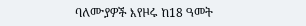ባለሙያዎች እየዞሩ ከ18 ዓመት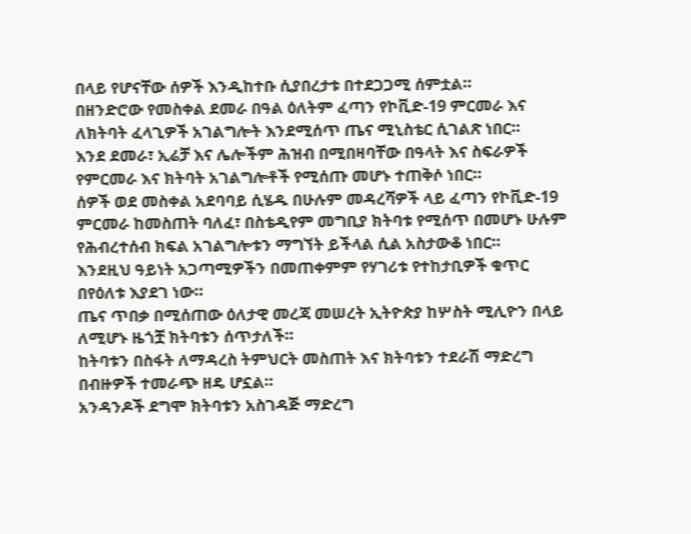በላይ የሆናቸው ሰዎች እንዲከተቡ ሲያበረታቱ በተደጋጋሚ ሰምቷል።
በዘንድሮው የመስቀል ደመራ በዓል ዕለትም ፈጣን የኮቪድ-19 ምርመራ እና ለክትባት ፈላጊዎች አገልግሎት እንደሚሰጥ ጤና ሚኒስቴር ሲገልጽ ነበር።
እንደ ደመራ፣ ኢሬቻ እና ሌሎችም ሕዝብ በሚበዛባቸው በዓላት እና ስፍራዎች የምርመራ እና ክትባት አገልግሎቶች የሚሰጡ መሆኑ ተጠቅሶ ነበር።
ሰዎች ወደ መስቀል አደባባይ ሲሄዱ በሁሉም መዳረሻዎች ላይ ፈጣን የኮቪድ-19 ምርመራ ከመስጠት ባለፈ፣ በስቴዲየም መግቢያ ክትባቱ የሚሰጥ በመሆኑ ሁሉም የሕብረተሰብ ክፍል አገልግሎቱን ማግኘት ይችላል ሲል አስታውቆ ነበር።
እንደዚህ ዓይነት አጋጣሚዎችን በመጠቀምም የሃገሪቱ የተከታቢዎች ቁጥር በየዕለቱ እያደገ ነው።
ጤና ጥበቃ በሚሰጠው ዕለታዊ መረጃ መሠረት ኢትዮጵያ ከሦስት ሚሊዮን በላይ ለሚሆኑ ዜጎቿ ክትባቱን ሰጥታለች።
ከትባቱን በስፋት ለማዳረስ ትምህርት መስጠት እና ክትባቱን ተደራሽ ማድረግ በብዙዎች ተመራጭ ዘዴ ሆኗል።
አንዳንዶች ደግሞ ክትባቱን አስገዳጅ ማድረግ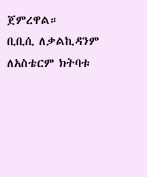ጀምረዋል።
ቢቢሲ ለቃልኪዳንም ለአስቴርም ክትባቱ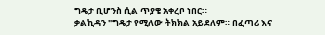ግዴታ ቢሆንስ ሲል ጥያቄ አቀረቦ ነበር።
ቃልኪዳን "ግዴታ የሚለው ትክክል አይደለም። በፈጣሪ እና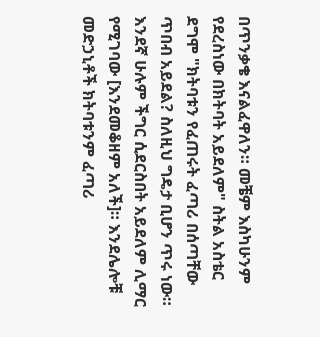በጥንቃቄ እናልፈዋለን። መቼም እስካሁንም የደረስነው በክትባት አይደለም" ስትል አስቴር ደግሞ "ክትባቱን የፈጠሩት ፈጣሪ በሰጣቸው ጥበብ አይደል? ስለዚህ ግዴታ ቢሆን ጥሩ ነው። እንደኛ ሁሉም ችግር ሲደርስበት አይደለም ሊማር የሚገባው [እንደመቆዘም አለች]። እንደሌሎቹ መድኃኒቶች ክትባቱንም ፈጣሪ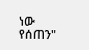ነው የሰጠን"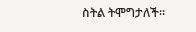ስትል ትሞግታለች።